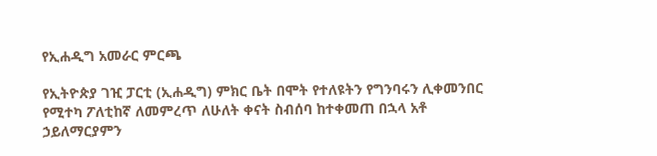የኢሐዲግ አመራር ምርጫ

የኢትዮጵያ ገዢ ፓርቲ (ኢሐዲግ) ምክር ቤት በሞት የተለዩትን የግንባሩን ሊቀመንበር የሚተካ ፖለቲከኛ ለመምረጥ ለሁለት ቀናት ስብሰባ ከተቀመጠ በኋላ አቶ ኃይለማርያምን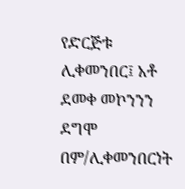የድርጅቱ ሊቀመንበር፤ አቶ ደመቀ መኮንንን ደግሞ በም/ሊቀመንበርነት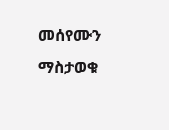መሰየሙን ማስታወቁ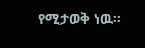የሚታወቅ ነዉ።